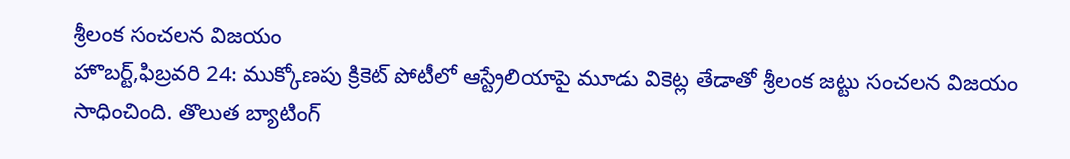శ్రీలంక సంచలన విజయం
హొబర్ట్,ఫిబ్రవరి 24: ముక్కోణపు క్రికెట్ పోటీలో ఆస్ట్రేలియాపై మూడు వికెట్ల తేడాతో శ్రీలంక జట్టు సంచలన విజయం సాధించింది. తొలుత బ్యాటింగ్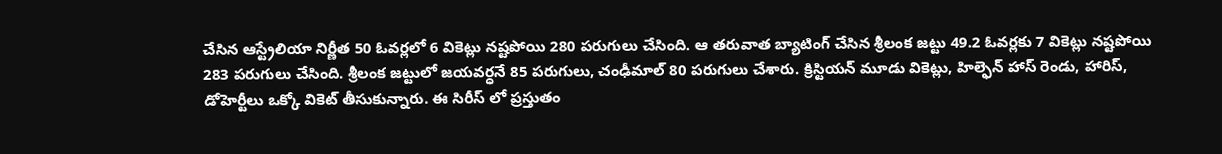చేసిన ఆస్ట్రేలియా నిర్ణీత 50 ఓవర్లలో 6 వికెట్లు నష్టపోయి 280 పరుగులు చేసింది. ఆ తరువాత బ్యాటింగ్ చేసిన శ్రీలంక జట్టు 49.2 ఓవర్లకు 7 వికెట్లు నష్టపోయి 283 పరుగులు చేసింది. శ్రీలంక జట్టులో జయవర్ధనే 85 పరుగులు, చంఢీమాల్ 80 పరుగులు చేశారు. క్రిస్టియన్ మూడు వికెట్లు, హిల్ఫెన్ హాస్ రెండు, హారిస్, డోహెర్టీలు ఒక్కో వికెట్ తీసుకున్నారు. ఈ సిరీస్ లో ప్రస్తుతం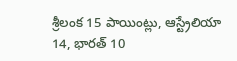శ్రీలంక 15 పాయింట్లు, ఆస్ట్రేలియా 14, భారత్ 10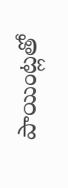పాయింట్లతో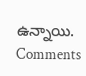ఉన్నాయి.
Comments